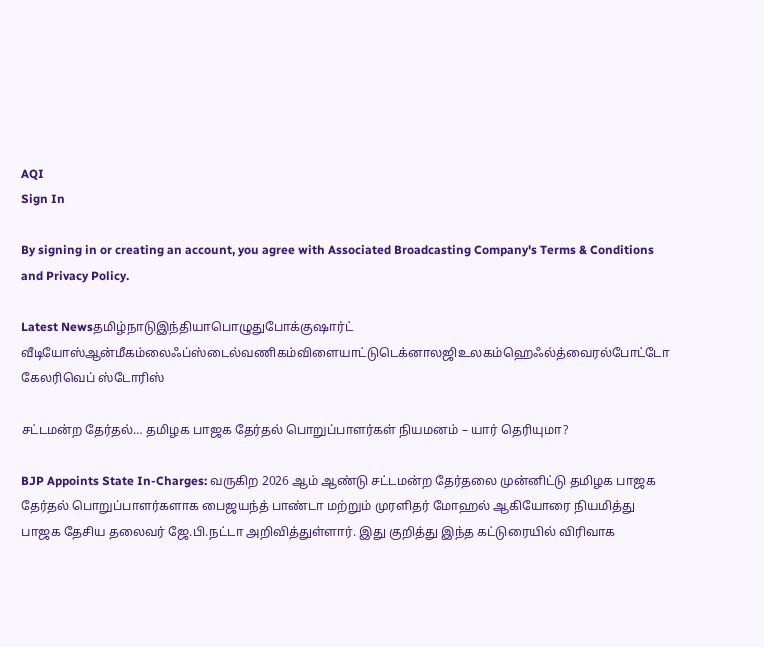AQI
Sign In

By signing in or creating an account, you agree with Associated Broadcasting Company's Terms & Conditions and Privacy Policy.

Latest Newsதமிழ்நாடுஇந்தியாபொழுதுபோக்குஷார்ட் வீடியோஸ்ஆன்மீகம்லைஃப்ஸ்டைல்வணிகம்விளையாட்டுடெக்னாலஜிஉலகம்ஹெஃல்த்வைரல்போட்டோ கேலரிவெப் ஸ்டோரிஸ்

சட்டமன்ற தேர்தல்… தமிழக பாஜக தேர்தல் பொறுப்பாளர்கள் நியமனம் – யார் தெரியுமா?

BJP Appoints State In-Charges: வருகிற 2026 ஆம் ஆண்டு சட்டமன்ற தேர்தலை முன்னிட்டு தமிழக பாஜக தேர்தல் பொறுப்பாளர்களாக பைஜயந்த் பாண்டா மற்றும் முரளிதர் மோஹல் ஆகியோரை நியமித்து பாஜக தேசிய தலைவர் ஜே.பி.நட்டா அறிவித்துள்ளார். இது குறித்து இந்த கட்டுரையில் விரிவாக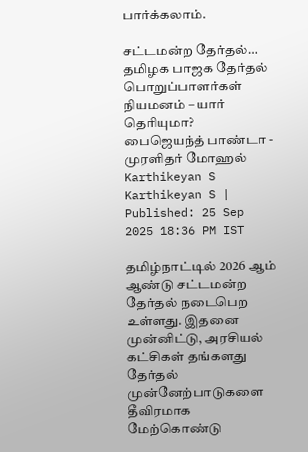பார்க்கலாம்.

சட்டமன்ற தேர்தல்… தமிழக பாஜக தேர்தல் பொறுப்பாளர்கள் நியமனம் – யார் தெரியுமா?
பைஜெயந்த் பாண்டா - முரளிதர் மோஹல்
Karthikeyan S
Karthikeyan S | Published: 25 Sep 2025 18:36 PM IST

தமிழ்நாட்டில் 2026 ஆம் ஆண்டு சட்டமன்ற தேர்தல் நடைபெற உள்ளது. இதனை முன்னிட்டு, அரசியல் கட்சிகள் தங்களது தேர்தல் முன்னேற்பாடுகளை தீவிரமாக மேற்கொண்டு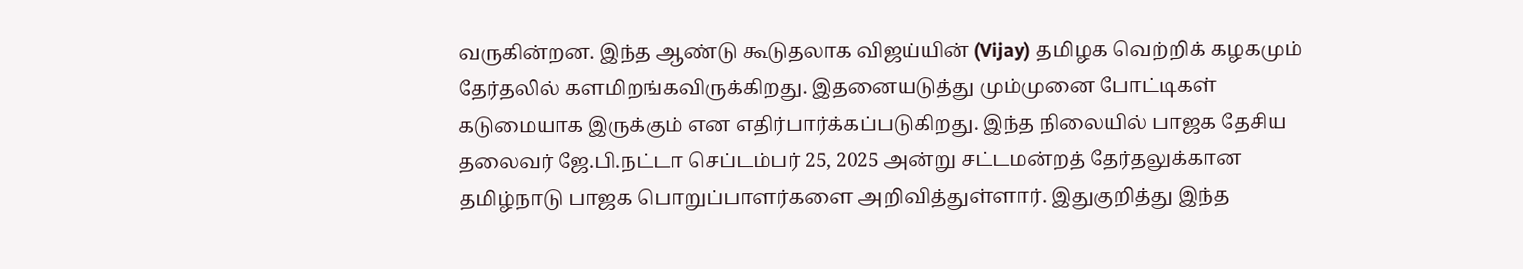வருகின்றன. இந்த ஆண்டு கூடுதலாக விஜய்யின் (Vijay) தமிழக வெற்றிக் கழகமும் தேர்தலில் களமிறங்கவிருக்கிறது. இதனையடுத்து மும்முனை போட்டிகள் கடுமையாக இருக்கும் என எதிர்பார்க்கப்படுகிறது. இந்த நிலையில் பாஜக தேசிய தலைவர் ஜே.பி.நட்டா செப்டம்பர் 25, 2025 அன்று சட்டமன்றத் தேர்தலுக்கான தமிழ்நாடு பாஜக பொறுப்பாளர்களை அறிவித்துள்ளார். இதுகுறித்து இந்த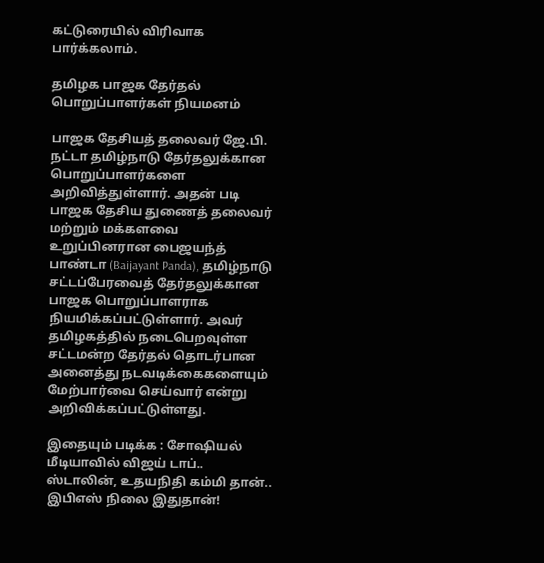கட்டுரையில் விரிவாக பார்க்கலாம்.

தமிழக பாஜக தேர்தல் பொறுப்பாளர்கள் நியமனம்

பாஜக தேசியத் தலைவர் ஜே.பி. நட்டா தமிழ்நாடு தேர்தலுக்கான பொறுப்பாளர்களை அறிவித்துள்ளார். அதன் படி பாஜக தேசிய துணைத் தலைவர் மற்றும் மக்களவை உறுப்பினரான பைஜயந்த் பாண்டா (Baijayant Panda), தமிழ்நாடு சட்டப்பேரவைத் தேர்தலுக்கான பாஜக பொறுப்பாளராக நியமிக்கப்பட்டுள்ளார். அவர் தமிழகத்தில் நடைபெறவுள்ள சட்டமன்ற தேர்தல் தொடர்பான அனைத்து நடவடிக்கைகளையும் மேற்பார்வை செய்வார் என்று அறிவிக்கப்பட்டுள்ளது.

இதையும் படிக்க : சோஷியல் மீடியாவில் விஜய் டாப்.. ஸ்டாலின், உதயநிதி கம்மி தான்.. இபிஎஸ் நிலை இதுதான்!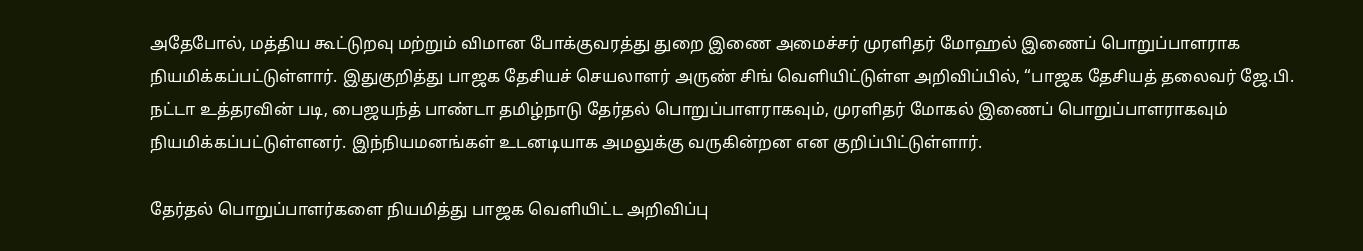அதேபோல், மத்திய கூட்டுறவு மற்றும் விமான போக்குவரத்து துறை இணை அமைச்சர் முரளிதர் மோஹல் இணைப் பொறுப்பாளராக நியமிக்கப்பட்டுள்ளார். இதுகுறித்து பாஜக தேசியச் செயலாளர் அருண் சிங் வெளியிட்டுள்ள அறிவிப்பில், “பாஜக தேசியத் தலைவர் ஜே.பி. நட்டா உத்தரவின் படி, பைஜயந்த் பாண்டா தமிழ்நாடு தேர்தல் பொறுப்பாளராகவும், முரளிதர் மோகல் இணைப் பொறுப்பாளராகவும் நியமிக்கப்பட்டுள்ளனர். இந்நியமனங்கள் உடனடியாக அமலுக்கு வருகின்றன என குறிப்பிட்டுள்ளார்.

தேர்தல் பொறுப்பாளர்களை நியமித்து பாஜக வெளியிட்ட அறிவிப்பு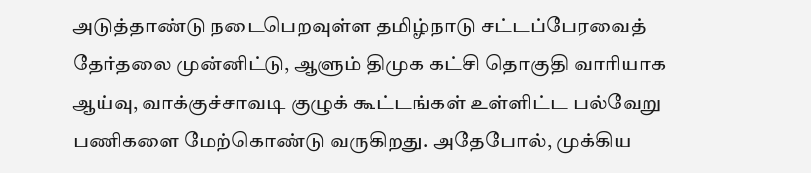அடுத்தாண்டு நடைபெறவுள்ள தமிழ்நாடு சட்டப்பேரவைத் தேர்தலை முன்னிட்டு, ஆளும் திமுக கட்சி தொகுதி வாரியாக ஆய்வு, வாக்குச்சாவடி குழுக் கூட்டங்கள் உள்ளிட்ட பல்வேறு பணிகளை மேற்கொண்டு வருகிறது. அதேபோல், முக்கிய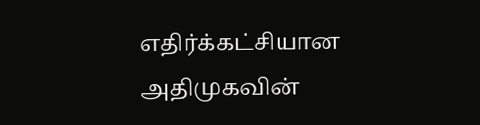எதிர்க்கட்சியான அதிமுகவின்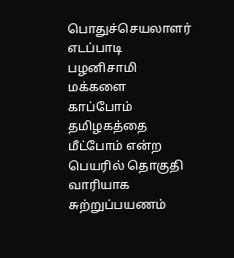பொதுச்செயலாளர் எடப்பாடி பழனிசாமி மக்களை காப்போம் தமிழகத்தை மீட்போம் என்ற பெயரில் தொகுதி வாரியாக சுற்றுப்பயணம்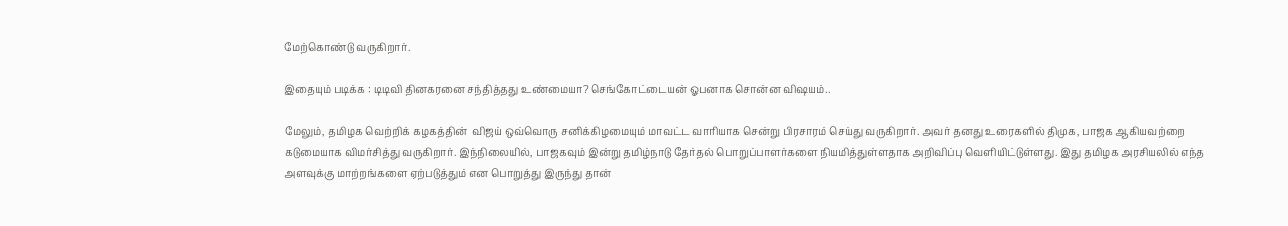மேற்கொண்டு வருகிறார்.

இதையும் படிக்க : டிடிவி தினகரனை சந்தித்தது உண்மையா? செங்கோட்டையன் ஓபனாக சொன்ன விஷயம்..

மேலும், தமிழக வெற்றிக் கழகத்தின்  விஜய் ஒவ்வொரு சனிக்கிழமையும் மாவட்ட வாரியாக சென்று பிரசாரம் செய்து வருகிறார். அவர் தனது உரைகளில் திமுக, பாஜக ஆகியவற்றை கடுமையாக விமர்சித்து வருகிறார். இந்நிலையில், பாஜகவும் இன்று தமிழ்நாடு தேர்தல் பொறுப்பாளர்களை நியமித்துள்ளதாக அறிவிப்பு வெளியிட்டுள்ளது. இது தமிழக அரசியலில் எந்த அளவுக்கு மாற்றங்களை ஏற்படுத்தும் என பொறுத்து இருந்து தான்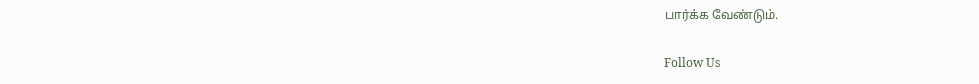பார்க்க வேண்டும்.

Follow Us